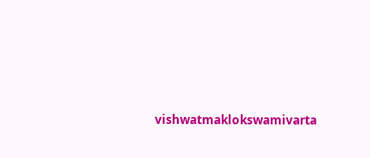vishwatmaklokswamivarta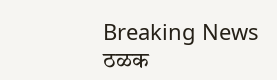Breaking News
ठळक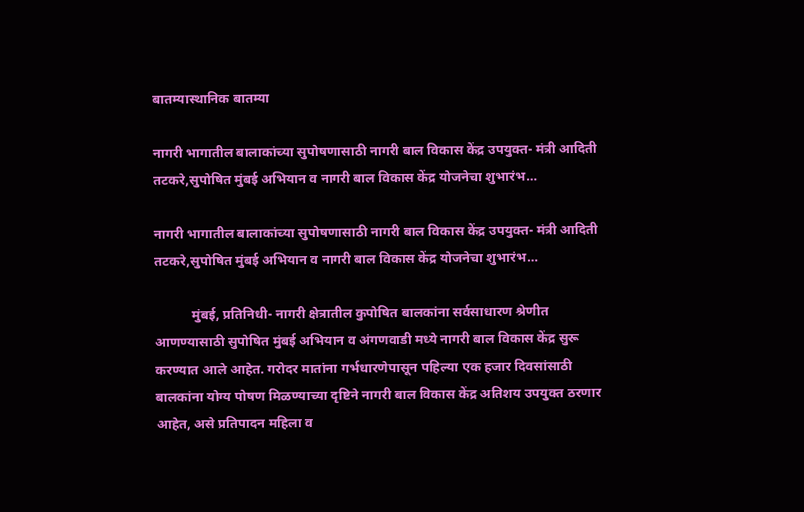बातम्यास्थानिक बातम्या

नागरी भागातील बालाकांच्या सुपोषणासाठी नागरी बाल विकास केंद्र उपयुक्त- मंत्री आदिती तटकरे,सुपोषित मुंबई अभियान व नागरी बाल विकास केंद्र योजनेचा शुभारंभ…

नागरी भागातील बालाकांच्या सुपोषणासाठी नागरी बाल विकास केंद्र उपयुक्त- मंत्री आदिती तटकरे,सुपोषित मुंबई अभियान व नागरी बाल विकास केंद्र योजनेचा शुभारंभ…

           मुंबई, प्रतिनिधी- नागरी क्षेत्रातील कुपोषित बालकांना सर्वसाधारण श्रेणीत आणण्यासाठी सुपोषित मुंबई अभियान व अंगणवाडी मध्ये नागरी बाल विकास केंद्र सुरू करण्यात आले आहेत. गरोदर मातांना गर्भधारणेपासून पहिल्या एक हजार दिवसांसाठी बालकांना योग्य पोषण मिळण्याच्या दृष्टिने नागरी बाल विकास केंद्र अतिशय उपयुक्त ठरणार आहेत, असे प्रतिपादन महिला व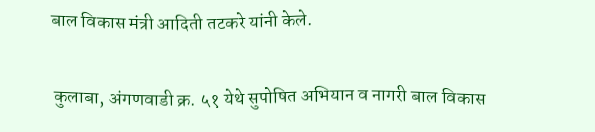बाल विकास मंत्री आदिती तटकरे यांनी केले.

 कुलाबा, अंगणवाडी क्र. ५१ येथे सुपोषित अभियान व नागरी बाल विकास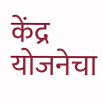केंद्र योजनेचा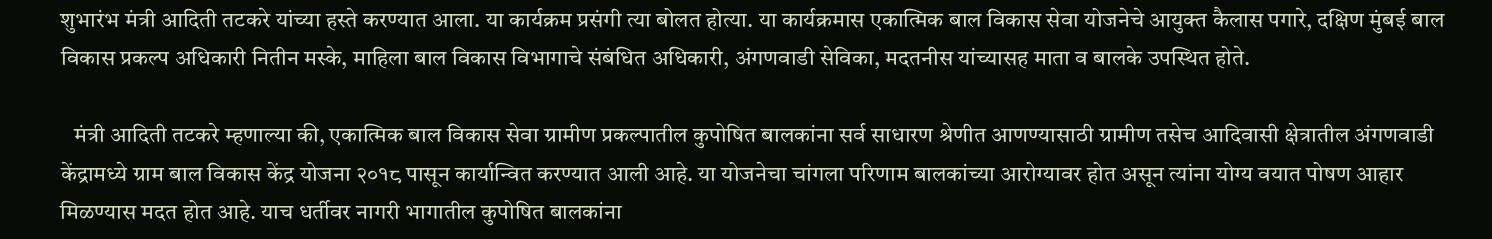शुभारंभ मंत्री आदिती तटकरे यांच्या हस्ते करण्यात आला. या कार्यक्रम प्रसंगी त्या बोलत होत्या. या कार्यक्रमास एकात्मिक बाल विकास सेवा योजनेचे आयुक्त कैलास पगारे, दक्षिण मुंबई बाल विकास प्रकल्प अधिकारी नितीन मस्के, माहिला बाल विकास विभागाचे संबंधित अधिकारी, अंगणवाडी सेविका, मदतनीस यांच्यासह माता व बालके उपस्थित होते.

   मंत्री आदिती तटकरे म्हणाल्या की, एकात्मिक बाल विकास सेवा ग्रामीण प्रकल्पातील कुपोषित बालकांना सर्व साधारण श्रेणीत आणण्यासाठी ग्रामीण तसेच आदिवासी क्षेत्रातील अंगणवाडी केंद्रामध्ये ग्राम बाल विकास केंद्र योजना २०१८ पासून कार्यान्वित करण्यात आली आहे. या योजनेचा चांगला परिणाम बालकांच्या आरोग्यावर होत असून त्यांना योग्य वयात पोषण आहार मिळण्यास मदत होत आहे. याच धर्तीवर नागरी भागातील कुपोषित बालकांना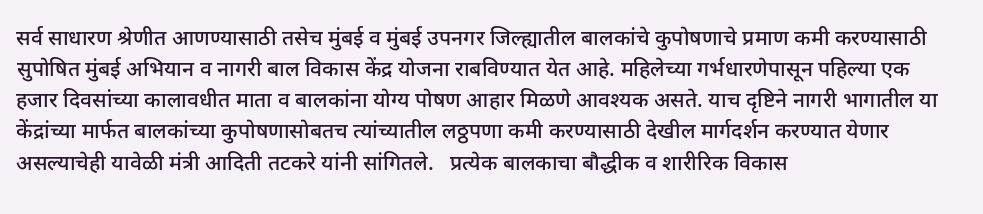सर्व साधारण श्रेणीत आणण्यासाठी तसेच मुंबई व मुंबई उपनगर जिल्ह्यातील बालकांचे कुपोषणाचे प्रमाण कमी करण्यासाठी सुपोषित मुंबई अभियान व नागरी बाल विकास केंद्र योजना राबविण्यात येत आहे. महिलेच्या गर्भधारणेपासून पहिल्या एक हजार दिवसांच्या कालावधीत माता व बालकांना योग्य पोषण आहार मिळणे आवश्यक असते. याच दृष्टिने नागरी भागातील या केंद्रांच्या मार्फत बालकांच्या कुपोषणासोबतच त्यांच्यातील लठ्ठपणा कमी करण्यासाठी देखील मार्गदर्शन करण्यात येणार असल्याचेही यावेळी मंत्री आदिती तटकरे यांनी सांगितले.   प्रत्येक बालकाचा बौद्धीक व शारीरिक विकास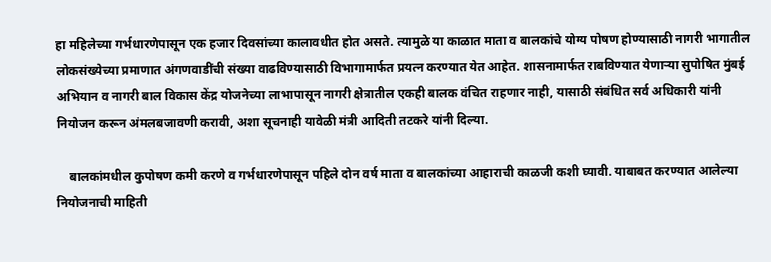हा महिलेच्या गर्भधारणेपासून एक हजार दिवसांच्या कालावधीत होत असते. त्यामुळे या काळात माता व बालकांचे योग्य पोषण होण्यासाठी नागरी भागातील लोकसंख्येच्या प्रमाणात अंगणवाडींची संख्या वाढविण्यासाठी विभागामार्फत प्रयत्न करण्यात येत आहेत. शासनामार्फत राबविण्यात येणाऱ्या सुपोषित मुंबई अभियान व नागरी बाल विकास केंद्र योजनेच्या लाभापासून नागरी क्षेत्रातील एकही बालक वंचित राहणार नाही, यासाठी संबंधित सर्व अधिकारी यांनी नियोजन करून अंमलबजावणी करावी, अशा सूचनाही यावेळी मंत्री आदिती तटकरे यांनी दिल्या.

    बालकांमधील कुपोषण कमी करणे व गर्भधारणेपासून पहिले दोन वर्ष माता व बालकांच्या आहाराची काळजी कशी घ्यावी. याबाबत करण्यात आलेल्या नियोजनाची माहिती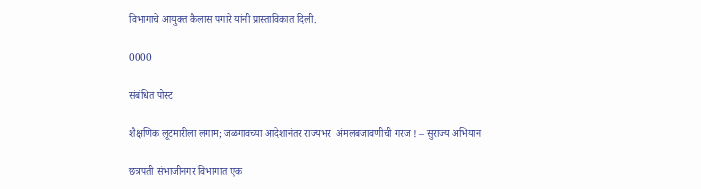विभागाचे आयुक्त कैलास पगारे यांनी प्रास्ताविकात दिली.

0000

संबंधित पोस्ट

शैक्षणिक लूटमारीला लगाम; जळगावच्या आदेशानंतर राज्यभर  अंमलबजावणीची गरज ! – सुराज्य अभियान

छत्रपती संभाजीनगर विभागात एक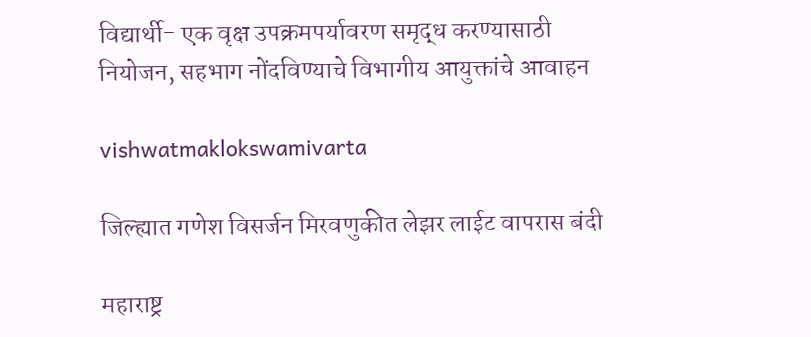विद्यार्थी- एक वृक्ष उपक्रमपर्यावरण समृद्ध करण्यासाठी नियोजन, सहभाग नोंदविण्याचे विभागीय आयुक्तांचे आवाहन

vishwatmaklokswamivarta

जिल्ह्यात गणेश विसर्जन मिरवणुकीत लेझर लाईट वापरास बंदी

महाराष्ट्र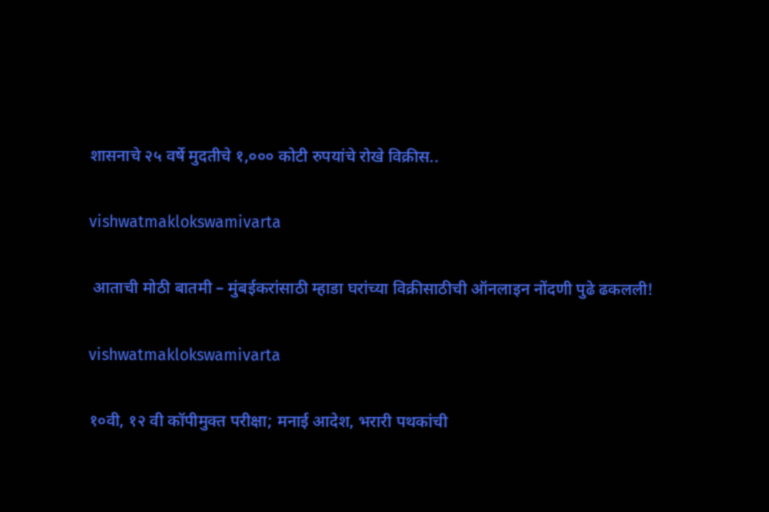शासनाचे २५ वर्षे मुदतीचे १,००० कोटी रुपयांचे रोखे विक्रीस..

vishwatmaklokswamivarta

 आताची मोठी बातमी – मुंबईकरांसाठी म्हाडा घरांच्या विक्रीसाठीची ऑनलाइन नोंदणी पुढे ढकलली!

vishwatmaklokswamivarta

१०वी, १२ वी कॉपीमुक्त परीक्षा; मनाई आदेश, भरारी पथकांची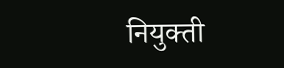नियुक्ती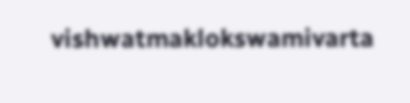vishwatmaklokswamivarta